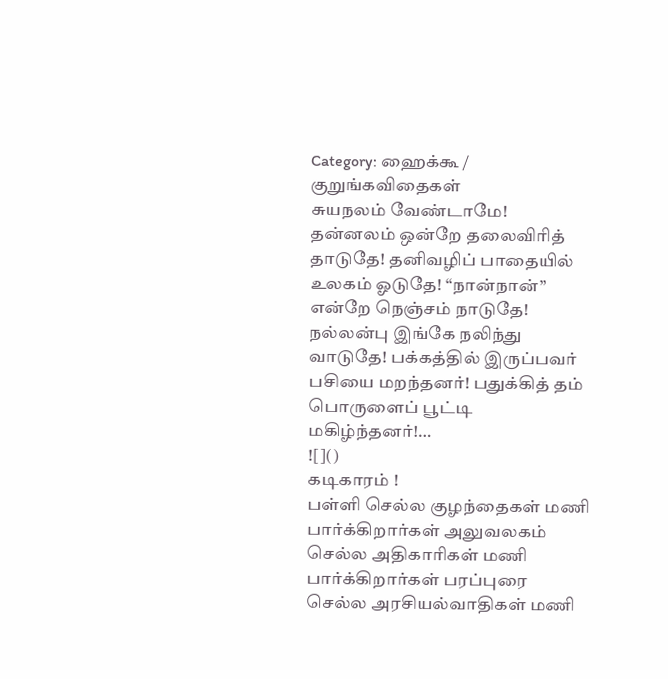Category: ஹைக்கூ / குறுங்கவிதைகள்
சுயநலம் வேண்டாமே!
தன்னலம் ஒன்றே தலைவிரித் தாடுதே! தனிவழிப் பாதையில் உலகம் ஓடுதே! “நான்நான்” என்றே நெஞ்சம் நாடுதே! நல்லன்பு இங்கே நலிந்து வாடுதே! பக்கத்தில் இருப்பவர் பசியை மறந்தனர்! பதுக்கித் தம் பொருளைப் பூட்டி மகிழ்ந்தனர்!…
![]()
கடிகாரம் !
பள்ளி செல்ல குழந்தைகள் மணி பார்க்கிறார்கள் அலுவலகம் செல்ல அதிகாரிகள் மணி பார்க்கிறார்கள் பரப்புரை செல்ல அரசியல்வாதிகள் மணி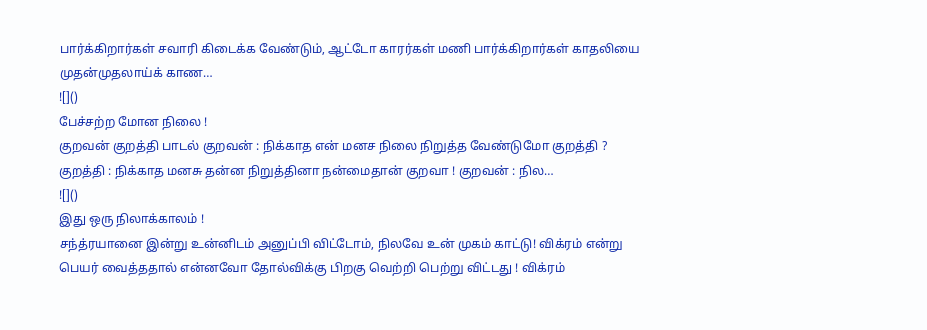பார்க்கிறார்கள் சவாரி கிடைக்க வேண்டும், ஆட்டோ காரர்கள் மணி பார்க்கிறார்கள் காதலியை முதன்முதலாய்க் காண…
![]()
பேச்சற்ற மோன நிலை !
குறவன் குறத்தி பாடல் குறவன் : நிக்காத என் மனச நிலை நிறுத்த வேண்டுமோ குறத்தி ? குறத்தி : நிக்காத மனசு தன்ன நிறுத்தினா நன்மைதான் குறவா ! குறவன் : நில…
![]()
இது ஒரு நிலாக்காலம் !
சந்த்ரயானை இன்று உன்னிடம் அனுப்பி விட்டோம், நிலவே உன் முகம் காட்டு! விக்ரம் என்று பெயர் வைத்ததால் என்னவோ தோல்விக்கு பிறகு வெற்றி பெற்று விட்டது ! விக்ரம்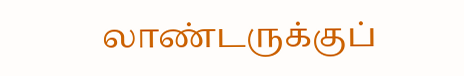லாண்டருக்குப்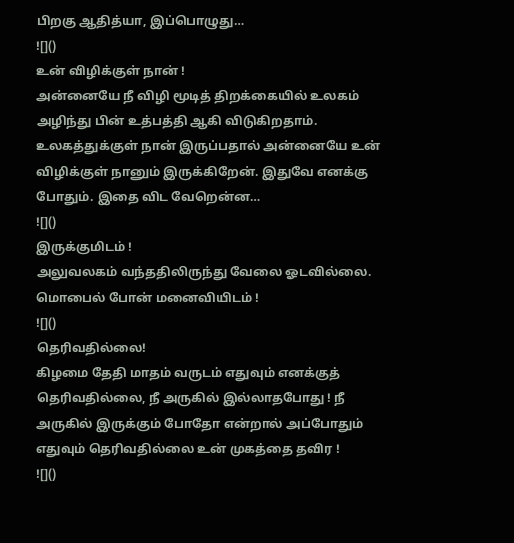பிறகு ஆதித்யா, இப்பொழுது…
![]()
உன் விழிக்குள் நான் !
அன்னையே நீ விழி மூடித் திறக்கையில் உலகம் அழிந்து பின் உத்பத்தி ஆகி விடுகிறதாம். உலகத்துக்குள் நான் இருப்பதால் அன்னையே உன் விழிக்குள் நானும் இருக்கிறேன். இதுவே எனக்கு போதும். இதை விட வேறென்ன…
![]()
இருக்குமிடம் !
அலுவலகம் வந்ததிலிருந்து வேலை ஓடவில்லை. மொபைல் போன் மனைவியிடம் !
![]()
தெரிவதில்லை!
கிழமை தேதி மாதம் வருடம் எதுவும் எனக்குத் தெரிவதில்லை, நீ அருகில் இல்லாதபோது ! நீ அருகில் இருக்கும் போதோ என்றால் அப்போதும் எதுவும் தெரிவதில்லை உன் முகத்தை தவிர !
![]()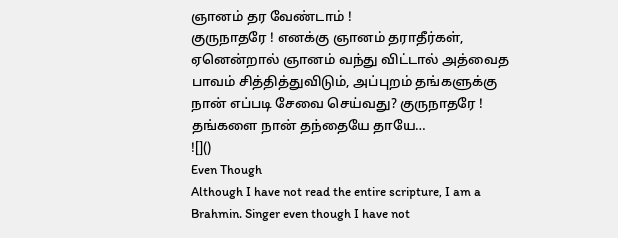ஞானம் தர வேண்டாம் !
குருநாதரே ! எனக்கு ஞானம் தராதீர்கள், ஏனென்றால் ஞானம் வந்து விட்டால் அத்வைத பாவம் சித்தித்துவிடும், அப்புறம் தங்களுக்கு நான் எப்படி சேவை செய்வது? குருநாதரே ! தங்களை நான் தந்தையே தாயே…
![]()
Even Though
Although I have not read the entire scripture, I am a Brahmin. Singer even though I have not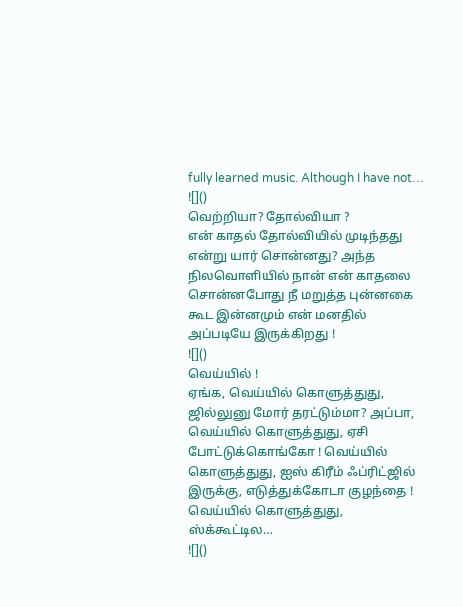fully learned music. Although I have not…
![]()
வெற்றியா? தோல்வியா ?
என் காதல் தோல்வியில் முடிந்தது என்று யார் சொன்னது? அந்த நிலவொளியில் நான் என் காதலை சொன்னபோது நீ மறுத்த புன்னகை கூட இன்னமும் என் மனதில் அப்படியே இருக்கிறது !
![]()
வெய்யில் !
ஏங்க, வெய்யில் கொளுத்துது, ஜில்லுனு மோர் தரட்டும்மா? அப்பா, வெய்யில் கொளுத்துது, ஏசி போட்டுக்கொங்கோ ! வெய்யில் கொளுத்துது, ஐஸ் கிரீம் ஃப்ரிட்ஜில் இருக்கு, எடுத்துக்கோடா குழந்தை ! வெய்யில் கொளுத்துது, ஸ்க்கூட்டில…
![]()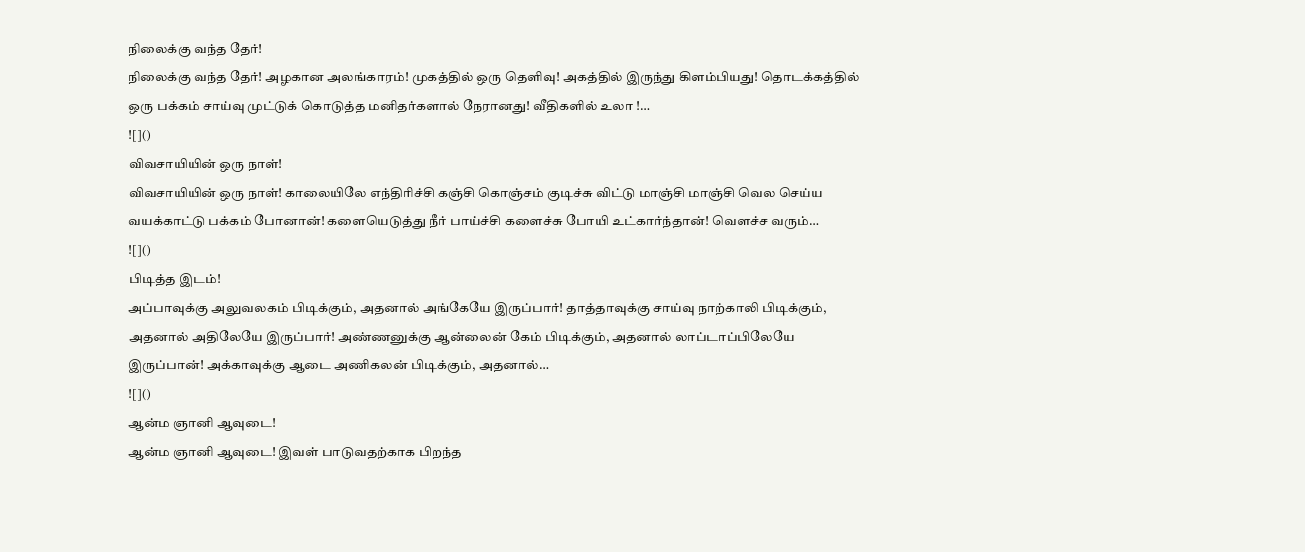நிலைக்கு வந்த தேர்!
நிலைக்கு வந்த தேர்! அழகான அலங்காரம்! முகத்தில் ஒரு தெளிவு! அகத்தில் இருந்து கிளம்பியது! தொடக்கத்தில் ஒரு பக்கம் சாய்வு முட்டுக் கொடுத்த மனிதர்களால் நேரானது! வீதிகளில் உலா !…
![]()
விவசாயியின் ஒரு நாள்!
விவசாயியின் ஒரு நாள்! காலையிலே எந்திரிச்சி கஞ்சி கொஞ்சம் குடிச்சு விட்டு மாஞ்சி மாஞ்சி வெல செய்ய வயக்காட்டு பக்கம் போனான்! களையெடுத்து நீர் பாய்ச்சி களைச்சு போயி உட்கார்ந்தான்! வெளச்ச வரும்…
![]()
பிடித்த இடம்!
அப்பாவுக்கு அலுவலகம் பிடிக்கும், அதனால் அங்கேயே இருப்பார்! தாத்தாவுக்கு சாய்வு நாற்காலி பிடிக்கும், அதனால் அதிலேயே இருப்பார்! அண்ணனுக்கு ஆன்லைன் கேம் பிடிக்கும், அதனால் லாப்டாப்பிலேயே இருப்பான்! அக்காவுக்கு ஆடை அணிகலன் பிடிக்கும், அதனால்…
![]()
ஆன்ம ஞானி ஆவுடை!
ஆன்ம ஞானி ஆவுடை! இவள் பாடுவதற்காக பிறந்த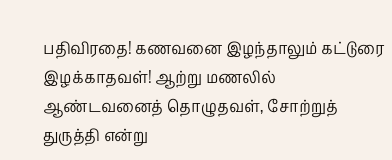பதிவிரதை! கணவனை இழந்தாலும் கட்டுரை இழக்காதவள்! ஆற்று மணலில் ஆண்டவனைத் தொழுதவள், சோற்றுத் துருத்தி என்று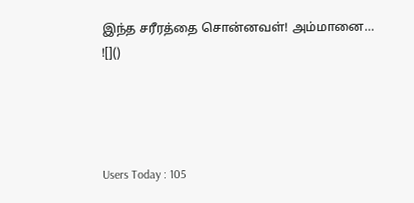இந்த சரீரத்தை சொன்னவள்! அம்மானை…
![]()




Users Today : 105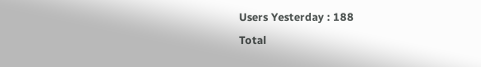Users Yesterday : 188
Total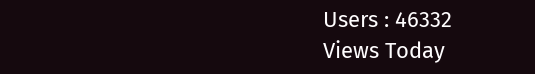Users : 46332
Views Today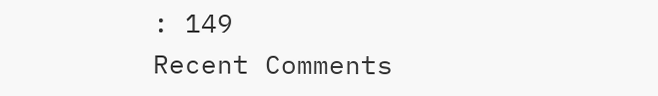: 149
Recent Comments